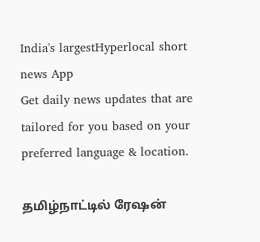India's largestHyperlocal short
news App
Get daily news updates that are tailored for you based on your preferred language & location.

தமிழ்நாட்டில் ரேஷன்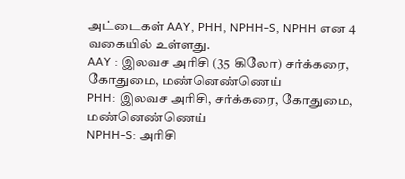அட்டைகள் AAY, PHH, NPHH-S, NPHH என 4 வகையில் உள்ளது.
AAY : இலவச அரிசி (35 கிலோ) சர்க்கரை, கோதுமை, மண்னெண்ணெய்
PHH: இலவச அரிசி, சர்க்கரை, கோதுமை, மண்னெண்ணெய்
NPHH-S: அரிசி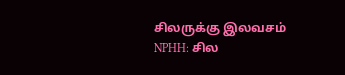சிலருக்கு இலவசம்
NPHH: சில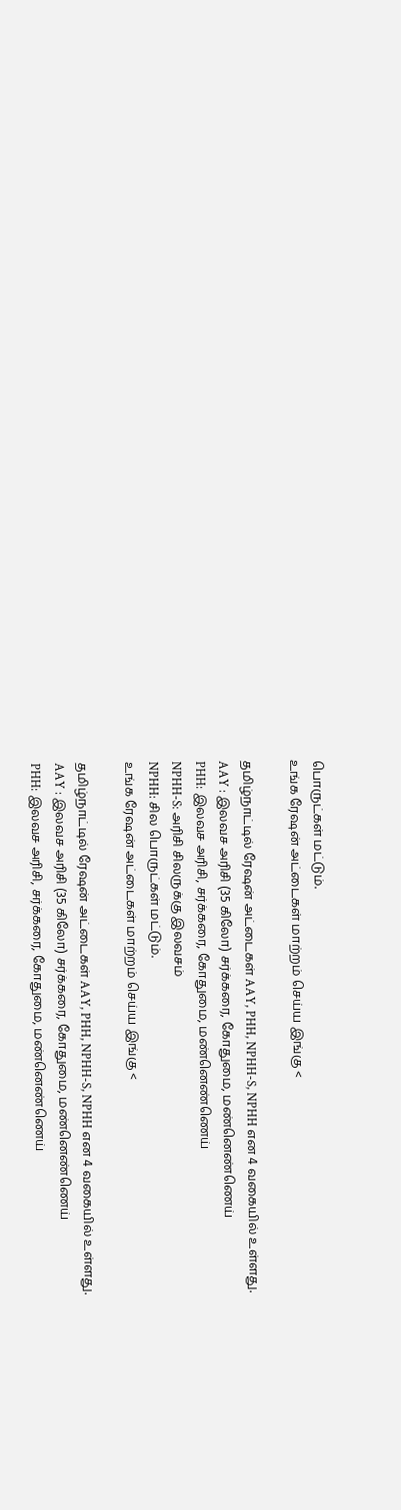பொருட்கள் மட்டும்.
உங்க ரேஷன் அட்டைகள் மாற்றம் செய்ய இங்கு <

தமிழ்நாட்டில் ரேஷன் அட்டைகள் AAY, PHH, NPHH-S, NPHH என 4 வகையில் உள்ளது.
AAY : இலவச அரிசி (35 கிலோ) சர்க்கரை, கோதுமை, மண்னெண்ணெய்
PHH: இலவச அரிசி, சர்க்கரை, கோதுமை, மண்னெண்ணெய்
NPHH-S: அரிசி சிலருக்கு இலவசம்
NPHH: சில பொருட்கள் மட்டும்.
உங்க ரேஷன் அட்டைகள் மாற்றம் செய்ய இங்கு <

தமிழ்நாட்டில் ரேஷன் அட்டைகள் AAY, PHH, NPHH-S, NPHH என 4 வகையில் உள்ளது.
AAY : இலவச அரிசி (35 கிலோ) சர்க்கரை, கோதுமை, மண்னெண்ணெய்
PHH: இலவச அரிசி, சர்க்கரை, கோதுமை, மண்னெண்ணெய்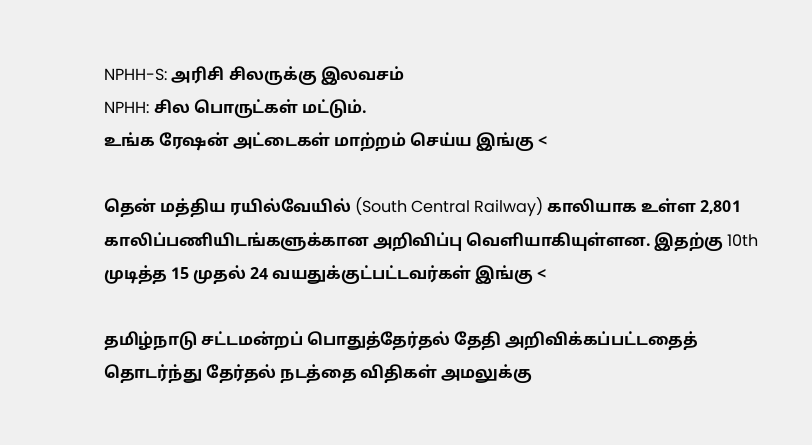NPHH-S: அரிசி சிலருக்கு இலவசம்
NPHH: சில பொருட்கள் மட்டும்.
உங்க ரேஷன் அட்டைகள் மாற்றம் செய்ய இங்கு <

தென் மத்திய ரயில்வேயில் (South Central Railway) காலியாக உள்ள 2,801 காலிப்பணியிடங்களுக்கான அறிவிப்பு வெளியாகியுள்ளன. இதற்கு 10th முடித்த 15 முதல் 24 வயதுக்குட்பட்டவர்கள் இங்கு <

தமிழ்நாடு சட்டமன்றப் பொதுத்தேர்தல் தேதி அறிவிக்கப்பட்டதைத் தொடர்ந்து தேர்தல் நடத்தை விதிகள் அமலுக்கு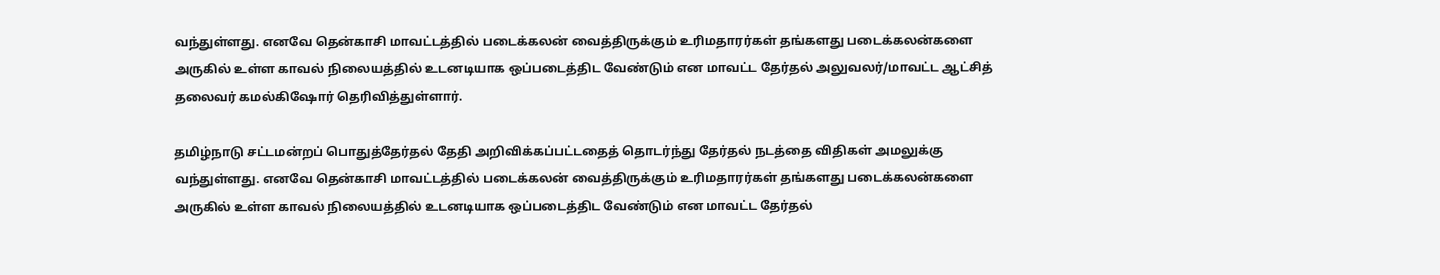வந்துள்ளது. எனவே தென்காசி மாவட்டத்தில் படைக்கலன் வைத்திருக்கும் உரிமதாரர்கள் தங்களது படைக்கலன்களை அருகில் உள்ள காவல் நிலையத்தில் உடனடியாக ஒப்படைத்திட வேண்டும் என மாவட்ட தேர்தல் அலுவலர்/மாவட்ட ஆட்சித் தலைவர் கமல்கிஷோர் தெரிவித்துள்ளார்.

தமிழ்நாடு சட்டமன்றப் பொதுத்தேர்தல் தேதி அறிவிக்கப்பட்டதைத் தொடர்ந்து தேர்தல் நடத்தை விதிகள் அமலுக்கு வந்துள்ளது. எனவே தென்காசி மாவட்டத்தில் படைக்கலன் வைத்திருக்கும் உரிமதாரர்கள் தங்களது படைக்கலன்களை அருகில் உள்ள காவல் நிலையத்தில் உடனடியாக ஒப்படைத்திட வேண்டும் என மாவட்ட தேர்தல்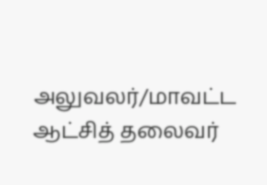அலுவலர்/மாவட்ட ஆட்சித் தலைவர்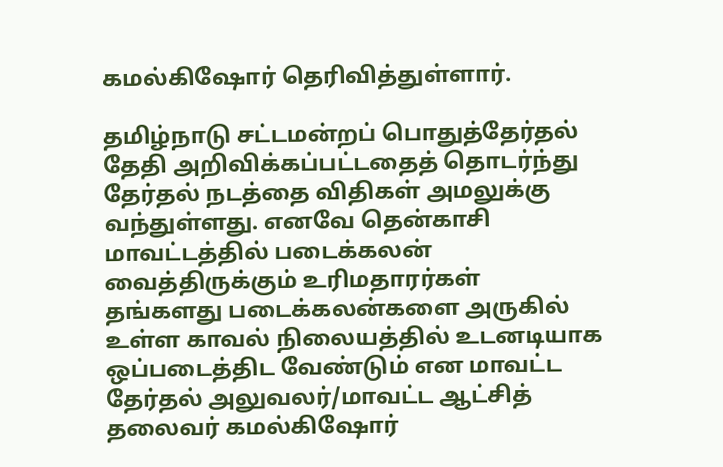கமல்கிஷோர் தெரிவித்துள்ளார்.

தமிழ்நாடு சட்டமன்றப் பொதுத்தேர்தல் தேதி அறிவிக்கப்பட்டதைத் தொடர்ந்து தேர்தல் நடத்தை விதிகள் அமலுக்கு வந்துள்ளது. எனவே தென்காசி மாவட்டத்தில் படைக்கலன் வைத்திருக்கும் உரிமதாரர்கள் தங்களது படைக்கலன்களை அருகில் உள்ள காவல் நிலையத்தில் உடனடியாக ஒப்படைத்திட வேண்டும் என மாவட்ட தேர்தல் அலுவலர்/மாவட்ட ஆட்சித் தலைவர் கமல்கிஷோர்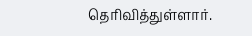தெரிவித்துள்ளார்.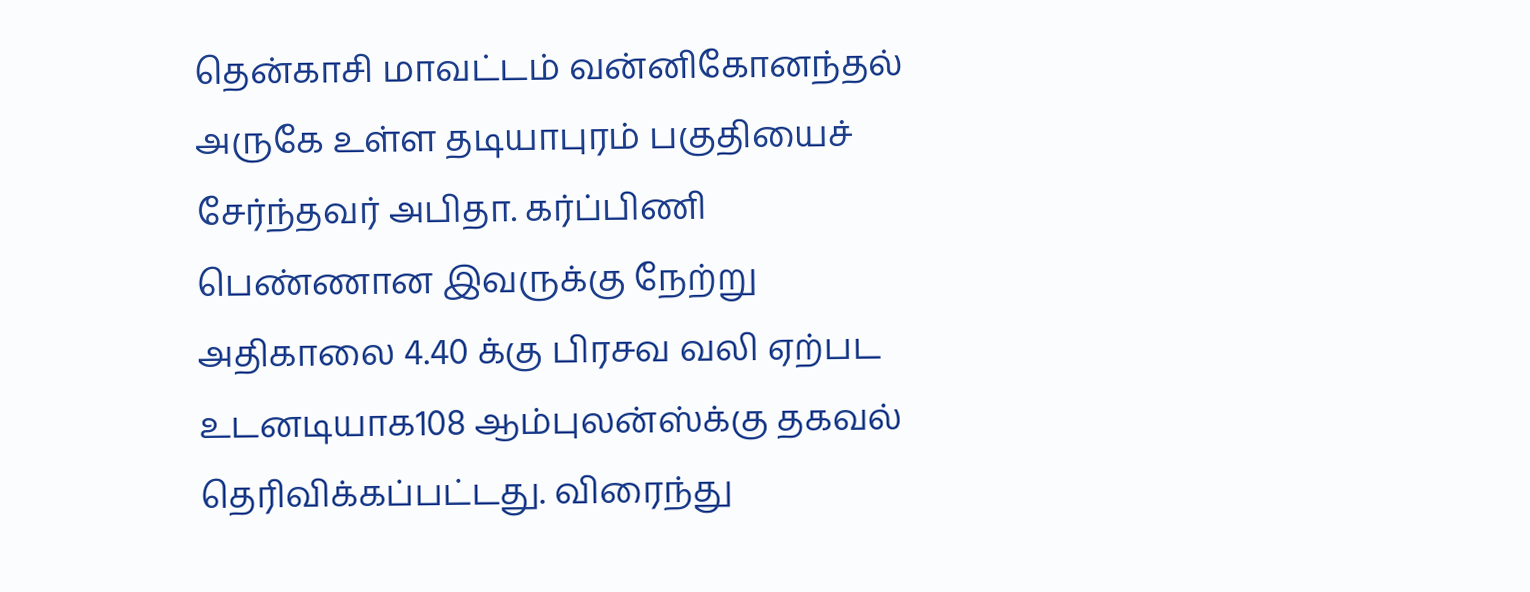தென்காசி மாவட்டம் வன்னிகோனந்தல் அருகே உள்ள தடியாபுரம் பகுதியைச் சேர்ந்தவர் அபிதா. கர்ப்பிணி பெண்ணான இவருக்கு நேற்று அதிகாலை 4.40 க்கு பிரசவ வலி ஏற்பட உடனடியாக108 ஆம்புலன்ஸ்க்கு தகவல் தெரிவிக்கப்பட்டது. விரைந்து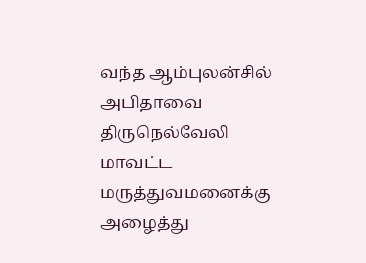வந்த ஆம்புலன்சில் அபிதாவை திருநெல்வேலி மாவட்ட மருத்துவமனைக்கு அழைத்து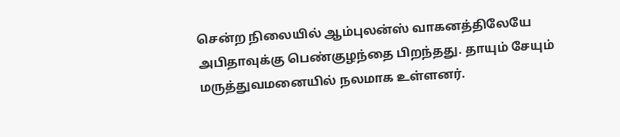சென்ற நிலையில் ஆம்புலன்ஸ் வாகனத்திலேயே அபிதாவுக்கு பெண்குழந்தை பிறந்தது. தாயும் சேயும் மருத்துவமனையில் நலமாக உள்ளனர்.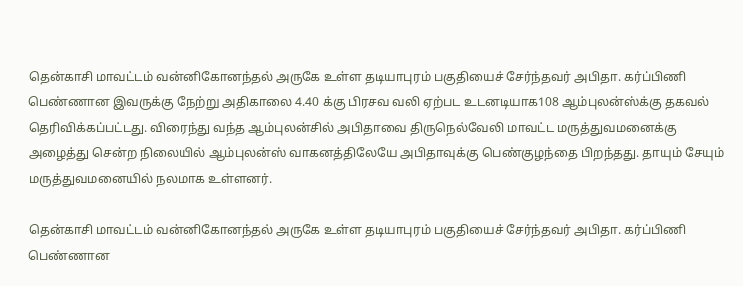தென்காசி மாவட்டம் வன்னிகோனந்தல் அருகே உள்ள தடியாபுரம் பகுதியைச் சேர்ந்தவர் அபிதா. கர்ப்பிணி பெண்ணான இவருக்கு நேற்று அதிகாலை 4.40 க்கு பிரசவ வலி ஏற்பட உடனடியாக108 ஆம்புலன்ஸ்க்கு தகவல் தெரிவிக்கப்பட்டது. விரைந்து வந்த ஆம்புலன்சில் அபிதாவை திருநெல்வேலி மாவட்ட மருத்துவமனைக்கு அழைத்து சென்ற நிலையில் ஆம்புலன்ஸ் வாகனத்திலேயே அபிதாவுக்கு பெண்குழந்தை பிறந்தது. தாயும் சேயும் மருத்துவமனையில் நலமாக உள்ளனர்.

தென்காசி மாவட்டம் வன்னிகோனந்தல் அருகே உள்ள தடியாபுரம் பகுதியைச் சேர்ந்தவர் அபிதா. கர்ப்பிணி பெண்ணான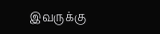இவருக்கு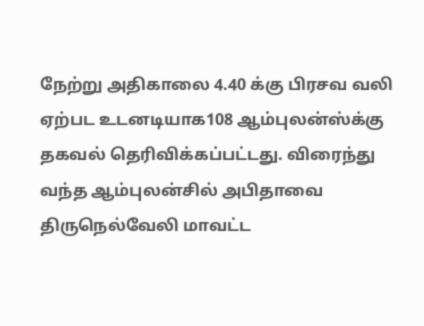நேற்று அதிகாலை 4.40 க்கு பிரசவ வலி ஏற்பட உடனடியாக108 ஆம்புலன்ஸ்க்கு தகவல் தெரிவிக்கப்பட்டது. விரைந்து வந்த ஆம்புலன்சில் அபிதாவை திருநெல்வேலி மாவட்ட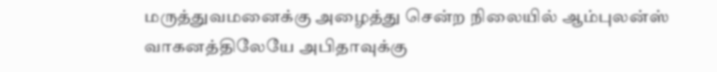மருத்துவமனைக்கு அழைத்து சென்ற நிலையில் ஆம்புலன்ஸ் வாகனத்திலேயே அபிதாவுக்கு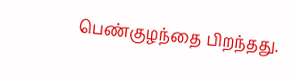பெண்குழந்தை பிறந்தது.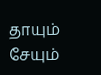தாயும் சேயும்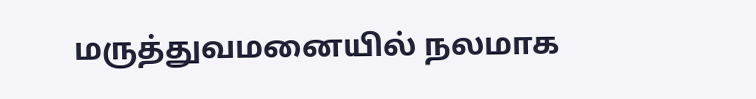மருத்துவமனையில் நலமாக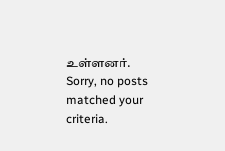உள்ளனர்.
Sorry, no posts matched your criteria.